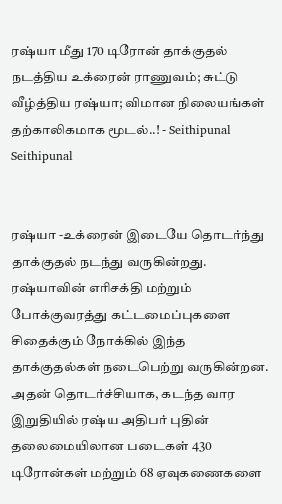ரஷ்யா மீது 170 டிரோன் தாக்குதல் நடத்திய உக்ரைன் ராணுவம்; சுட்டு வீழ்த்திய ரஷ்யா; விமான நிலையங்கள் தற்காலிகமாக மூடல்..! - Seithipunal
Seithipunal


ரஷ்யா -உக்ரைன் இடையே தொடர்ந்து தாக்குதல் நடந்து வருகின்றது. ரஷ்யாவின் எரிசக்தி மற்றும் போக்குவரத்து கட்டமைப்புகளை சிதைக்கும் நோக்கில் இந்த தாக்குதல்கள் நடைபெற்று வருகின்றன. அதன் தொடர்ச்சியாக, கடந்த வார இறுதியில் ரஷ்ய அதிபர் புதின் தலைமையிலான படைகள் 430 டிரோன்கள் மற்றும் 68 ஏவுகணைகளை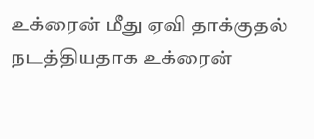உக்ரைன் மீது ஏவி தாக்குதல் நடத்தியதாக உக்ரைன்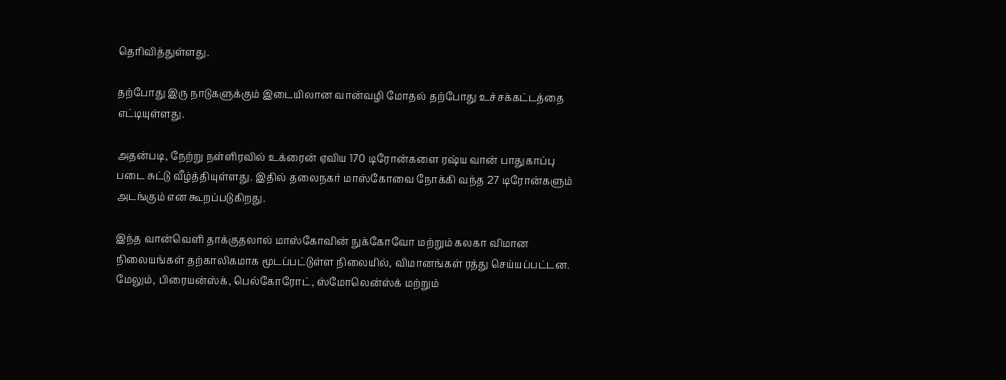தெரிவித்துள்ளது.

தற்போது இரு நாடுகளுக்கும் இடையிலான வான்வழி மோதல் தற்போது உச்சக்கட்டத்தை எட்டியுள்ளது.

அதன்படி, நேற்று நள்ளிரவில் உக்ரைன் ஏவிய 170 டிரோன்களை ரஷ்ய வான் பாதுகாப்பு படை சுட்டு வீழ்த்தியுள்ளது. இதில் தலைநகர் மாஸ்கோவை நோக்கி வந்த 27 டிரோன்களும் அடங்கும் என கூறப்படுகிறது.

இந்த வான்வெளி தாக்குதலால் மாஸ்கோவின் நுக்கோவோ மற்றும் கலகா விமான நிலையங்கள் தற்காலிகமாக மூடப்பட்டுள்ள நிலையில், விமானங்கள் ரத்து செய்யப்பட்டன. மேலும், பிரையன்ஸ்க், பெல்கோரோட், ஸ்மோலென்ஸ்க் மற்றும்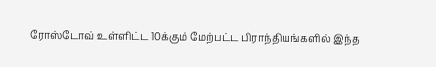ரோஸ்டோவ் உள்ளிட்ட 10க்கும் மேற்பட்ட பிராந்தியங்களில் இந்த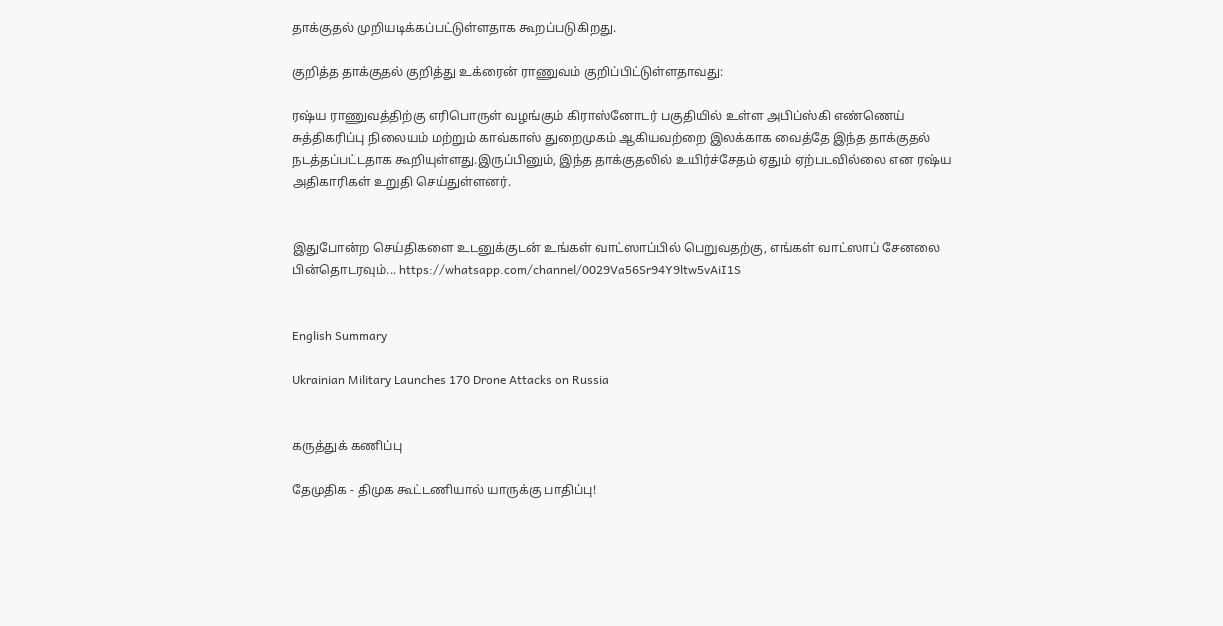தாக்குதல் முறியடிக்கப்பட்டுள்ளதாக கூறப்படுகிறது.

குறித்த தாக்குதல் குறித்து உக்ரைன் ராணுவம் குறிப்பிட்டுள்ளதாவது:

ரஷ்ய ராணுவத்திற்கு எரிபொருள் வழங்கும் கிராஸ்னோடர் பகுதியில் உள்ள அபிப்ஸ்கி எண்ணெய் சுத்திகரிப்பு நிலையம் மற்றும் காவ்காஸ் துறைமுகம் ஆகியவற்றை இலக்காக வைத்தே இந்த தாக்குதல் நடத்தப்பட்டதாக கூறியுள்ளது.இருப்பினும், இந்த தாக்குதலில் உயிர்ச்சேதம் ஏதும் ஏற்படவில்லை என ரஷ்ய அதிகாரிகள் உறுதி செய்துள்ளனர்.


இதுபோன்ற செய்திகளை உடனுக்குடன் உங்கள் வாட்ஸாப்பில் பெறுவதற்கு, எங்கள் வாட்ஸாப் சேனலை பின்தொடரவும்... https://whatsapp.com/channel/0029Va56Sr94Y9ltw5vAiI1S


English Summary

Ukrainian Military Launches 170 Drone Attacks on Russia


கருத்துக் கணிப்பு

தேமுதிக - திமுக கூட்டணியால் யாருக்கு பாதிப்பு!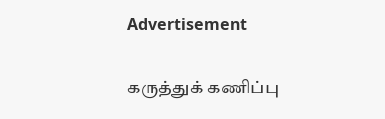Advertisement

கருத்துக் கணிப்பு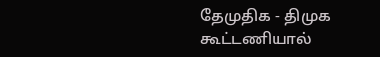தேமுதிக - திமுக கூட்டணியால்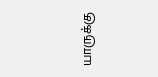யாருக்கு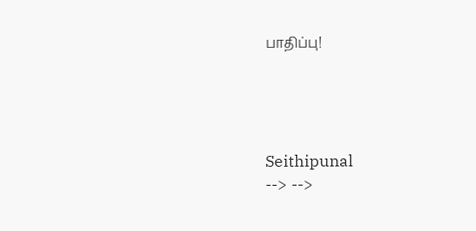பாதிப்பு!




Seithipunal
--> -->